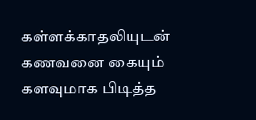கள்ளக்காதலியுடன் கணவனை கையும் களவுமாக பிடித்த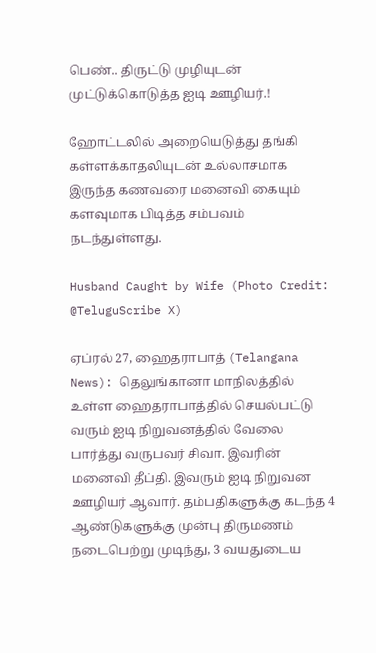பெண்.. திருட்டு முழியுடன் முட்டுக்கொடுத்த ஐடி ஊழியர்.!

ஹோட்டலில் அறையெடுத்து தங்கி கள்ளக்காதலியுடன் உல்லாசமாக இருந்த கணவரை மனைவி கையும் களவுமாக பிடித்த சம்பவம் நடந்துள்ளது.

Husband Caught by Wife (Photo Credit: @TeluguScribe X)

ஏப்ரல் 27, ஹைதராபாத் (Telangana News): தெலுங்கானா மாநிலத்தில் உள்ள ஹைதராபாத்தில் செயல்பட்டு வரும் ஐடி நிறுவனத்தில் வேலை பார்த்து வருபவர் சிவா. இவரின் மனைவி தீப்தி. இவரும் ஐடி நிறுவன ஊழியர் ஆவார். தம்பதிகளுக்கு கடந்த 4 ஆண்டுகளுக்கு முன்பு திருமணம் நடைபெற்று முடிந்து, 3 வயதுடைய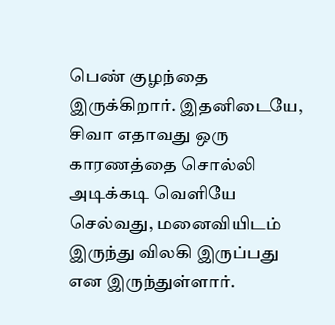பெண் குழந்தை இருக்கிறார். இதனிடையே, சிவா எதாவது ஒரு காரணத்தை சொல்லி அடிக்கடி வெளியே செல்வது, மனைவியிடம் இருந்து விலகி இருப்பது என இருந்துள்ளார்.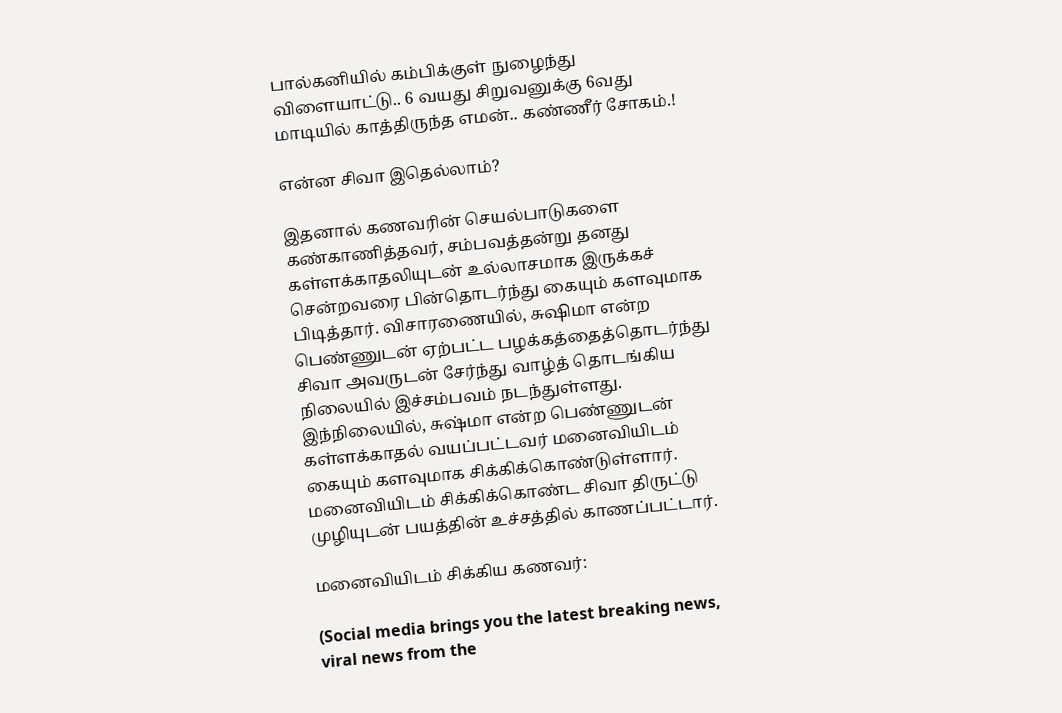பால்கனியில் கம்பிக்குள் நுழைந்து விளையாட்டு.. 6 வயது சிறுவனுக்கு 6வது மாடியில் காத்திருந்த எமன்.. கண்ணீர் சோகம்.!

என்ன சிவா இதெல்லாம்?

இதனால் கணவரின் செயல்பாடுகளை கண்காணித்தவர், சம்பவத்தன்று தனது கள்ளக்காதலியுடன் உல்லாசமாக இருக்கச் சென்றவரை பின்தொடர்ந்து கையும் களவுமாக பிடித்தார். விசாரணையில், சுஷிமா என்ற பெண்ணுடன் ஏற்பட்ட பழக்கத்தைத்தொடர்ந்து சிவா அவருடன் சேர்ந்து வாழ்த் தொடங்கிய நிலையில் இச்சம்பவம் நடந்துள்ளது. இந்நிலையில், சுஷ்மா என்ற பெண்ணுடன் கள்ளக்காதல் வயப்பட்டவர் மனைவியிடம் கையும் களவுமாக சிக்கிக்கொண்டுள்ளார். மனைவியிடம் சிக்கிக்கொண்ட சிவா திருட்டு முழியுடன் பயத்தின் உச்சத்தில் காணப்பட்டார்.

மனைவியிடம் சிக்கிய கணவர்:

(Social media brings you the latest breaking news, viral news from the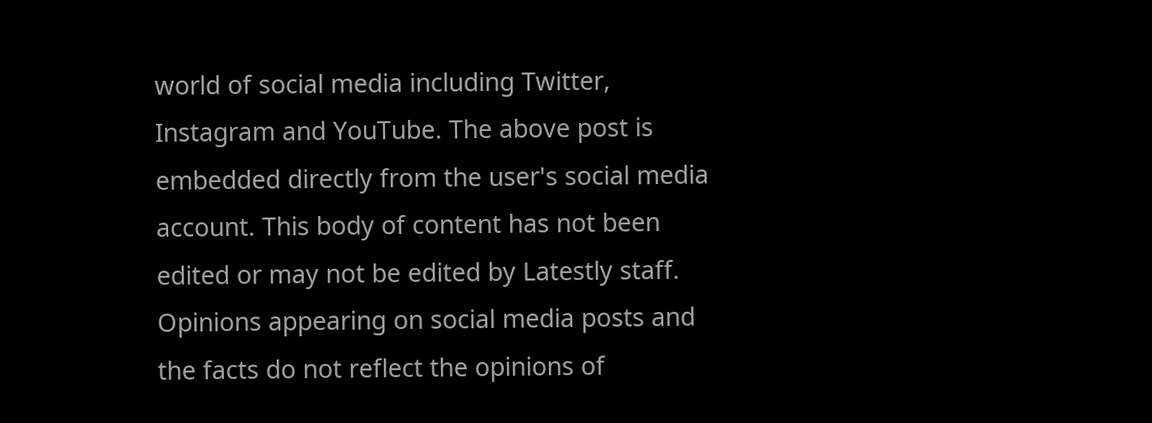world of social media including Twitter, Instagram and YouTube. The above post is embedded directly from the user's social media account. This body of content has not been edited or may not be edited by Latestly staff. Opinions appearing on social media posts and the facts do not reflect the opinions of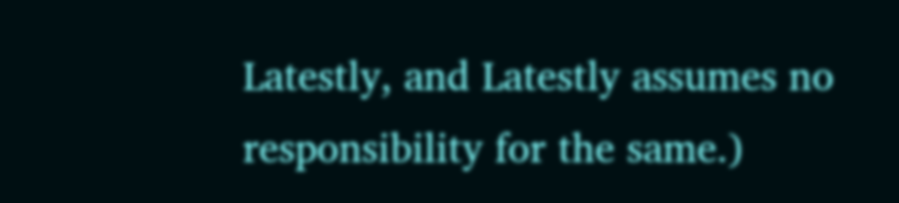Latestly, and Latestly assumes no responsibility for the same.)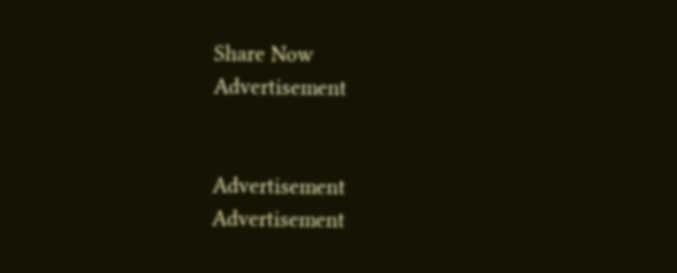Share Now
Advertisement


Advertisement
Advertisement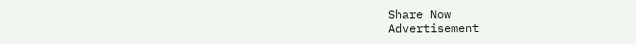Share Now
Advertisement